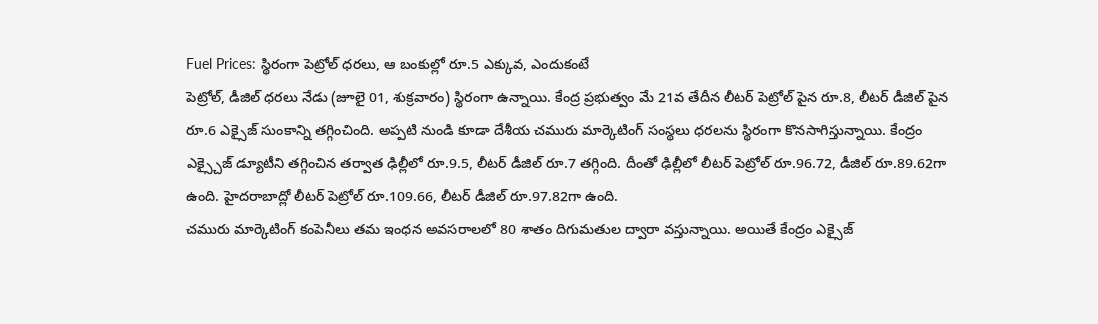Fuel Prices: స్థిరంగా పెట్రోల్ ధరలు, ఆ బంకుల్లో రూ.5 ఎక్కువ, ఎందుకంటే
పెట్రోల్, డీజిల్ ధరలు నేడు (జూలై 01, శుక్రవారం) స్థిరంగా ఉన్నాయి. కేంద్ర ప్రభుత్వం మే 21వ తేదీన లీటర్ పెట్రోల్ పైన రూ.8, లీటర్ డీజిల్ పైన రూ.6 ఎక్సైజ్ సుంకాన్ని తగ్గించింది. అప్పటి నుండి కూడా దేశీయ చమురు మార్కెటింగ్ సంస్థలు ధరలను స్థిరంగా కొనసాగిస్తున్నాయి. కేంద్రం ఎక్స్చైజ్ డ్యూటీని తగ్గించిన తర్వాత ఢిల్లీలో రూ.9.5, లీటర్ డీజిల్ రూ.7 తగ్గింది. దీంతో ఢిల్లీలో లీటర్ పెట్రోల్ రూ.96.72, డీజిల్ రూ.89.62గా ఉంది. హైదరాబాద్లో లీటర్ పెట్రోల్ రూ.109.66, లీటర్ డీజిల్ రూ.97.82గా ఉంది.
చమురు మార్కెటింగ్ కంపెనీలు తమ ఇంధన అవసరాలలో 80 శాతం దిగుమతుల ద్వారా వస్తున్నాయి. అయితే కేంద్రం ఎక్సైజ్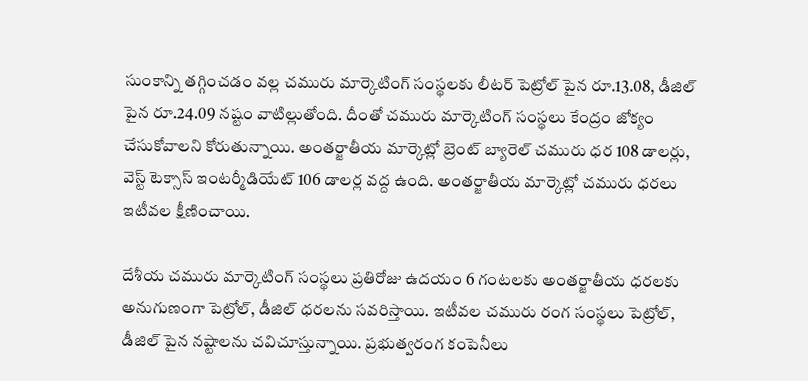సుంకాన్ని తగ్గించడం వల్ల చమురు మార్కెటింగ్ సంస్థలకు లీటర్ పెట్రోల్ పైన రూ.13.08, డీజిల్ పైన రూ.24.09 నష్టం వాటిల్లుతోంది. దీంతో చమురు మార్కెటింగ్ సంస్థలు కేంద్రం జోక్యం చేసుకోవాలని కోరుతున్నాయి. అంతర్జాతీయ మార్కెట్లో బ్రెంట్ బ్యారెల్ చమురు ధర 108 డాలర్లు, వెస్ట్ టెక్సాస్ ఇంటర్మీడియేట్ 106 డాలర్ల వద్ద ఉంది. అంతర్జాతీయ మార్కెట్లో చమురు ధరలు ఇటీవల క్షీణించాయి.

దేశీయ చమురు మార్కెటింగ్ సంస్థలు ప్రతిరోజు ఉదయం 6 గంటలకు అంతర్జాతీయ ధరలకు అనుగుణంగా పెట్రోల్, డీజిల్ ధరలను సవరిస్తాయి. ఇటీవల చమురు రంగ సంస్థలు పెట్రోల్, డీజిల్ పైన నష్టాలను చవిచూస్తున్నాయి. ప్రభుత్వరంగ కంపెనీలు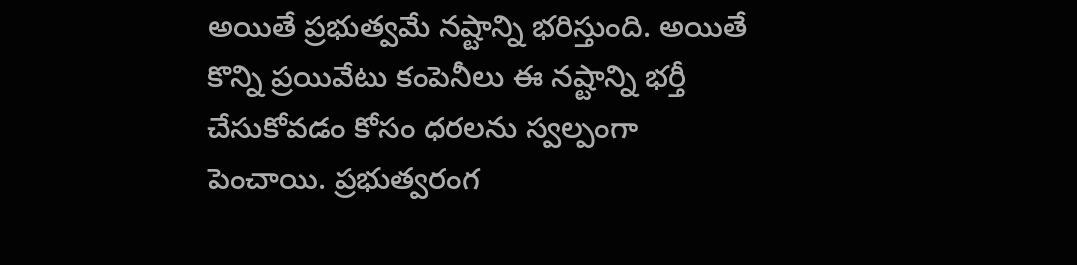అయితే ప్రభుత్వమే నష్టాన్ని భరిస్తుంది. అయితే కొన్ని ప్రయివేటు కంపెనీలు ఈ నష్టాన్ని భర్తీ చేసుకోవడం కోసం ధరలను స్వల్పంగా పెంచాయి. ప్రభుత్వరంగ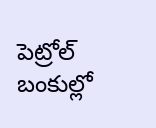పెట్రోల్ బంకుల్లో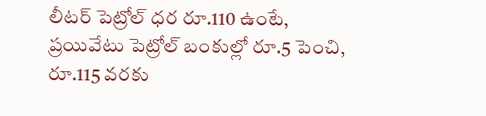లీటర్ పెట్రోల్ ధర రూ.110 ఉంటే, ప్రయివేటు పెట్రోల్ బంకుల్లో రూ.5 పెంచి, రూ.115 వరకు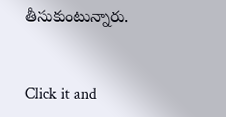తీసుకుంటున్నారు.


Click it and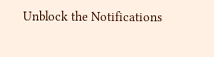Unblock the Notifications